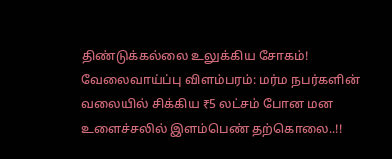திண்டுக்கல்லை உலுக்கிய சோகம்! வேலைவாய்ப்பு விளம்பரம்: மர்ம நபர்களின் வலையில் சிக்கிய ₹5 லட்சம் போன மன உளைச்சலில் இளம்பெண் தற்கொலை..!!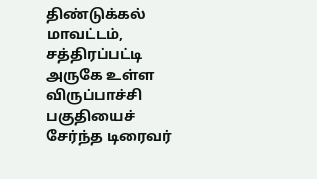திண்டுக்கல் மாவட்டம், சத்திரப்பட்டி அருகே உள்ள விருப்பாச்சி பகுதியைச் சேர்ந்த டிரைவர்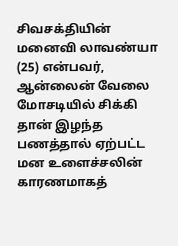சிவசக்தியின் மனைவி லாவண்யா (25) என்பவர், ஆன்லைன் வேலை மோசடியில் சிக்கி தான் இழந்த பணத்தால் ஏற்பட்ட மன உளைச்சலின் காரணமாகத்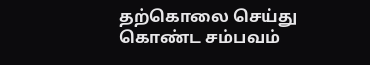தற்கொலை செய்து கொண்ட சம்பவம்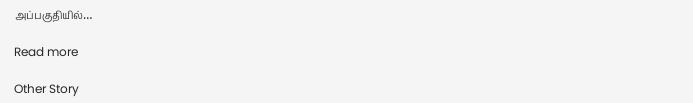அப்பகுதியில்…

Read more

Other Story